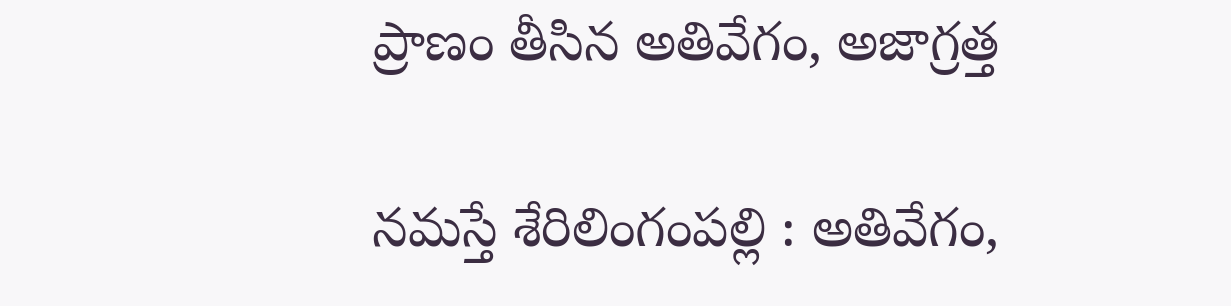ప్రాణం తీసిన అతివేగం, అజాగ్రత్త

నమస్తే శేరిలింగంపల్లి : అతివేగం,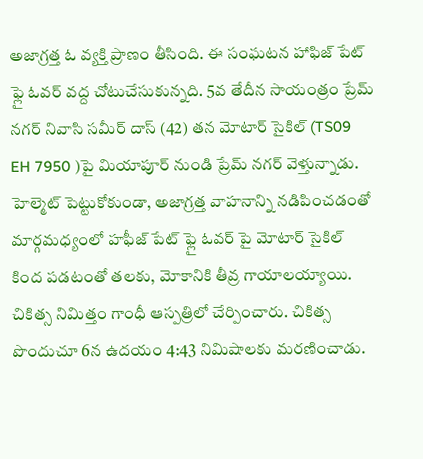అజాగ్రత్త ఓ వ్యక్తి ప్రాణం తీసింది. ఈ సంఘటన హాఫిజ్ పేట్ ఫ్లై ఓవర్ వద్ద చోటుచేసుకున్నది. 5వ తేదీన సాయంత్రం ప్రేమ్ నగర్ నివాసి సమీర్ దాస్ (42) తన మోటార్ సైకిల్ (TS09 EH 7950 )పై మియాపూర్ నుండి ప్రేమ్ నగర్ వెళ్తున్నాడు. హెల్మెట్ పెట్టుకోకుండా, అజాగ్రత్త వాహనాన్ని నడిపించడంతో మార్గమధ్యంలో హఫీజ్ పేట్ ఫ్లై ఓవర్ పై మోటార్ సైకిల్ కింద పడటంతో తలకు, మోకానికి తీవ్ర గాయాలయ్యాయి. చికిత్స నిమిత్తం గాంధీ ఆస్పత్రిలో చేర్పించారు. చికిత్స పొందుచూ 6న ఉదయం 4:43 నిమిషాలకు మరణించాడు.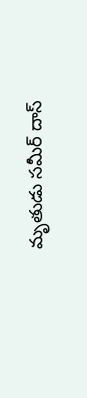మృతుడు సమీర్ దాస్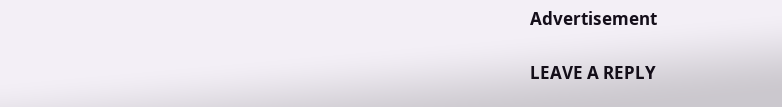Advertisement

LEAVE A REPLY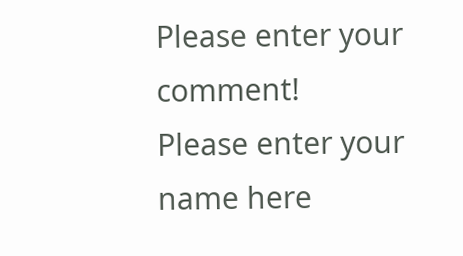Please enter your comment!
Please enter your name here